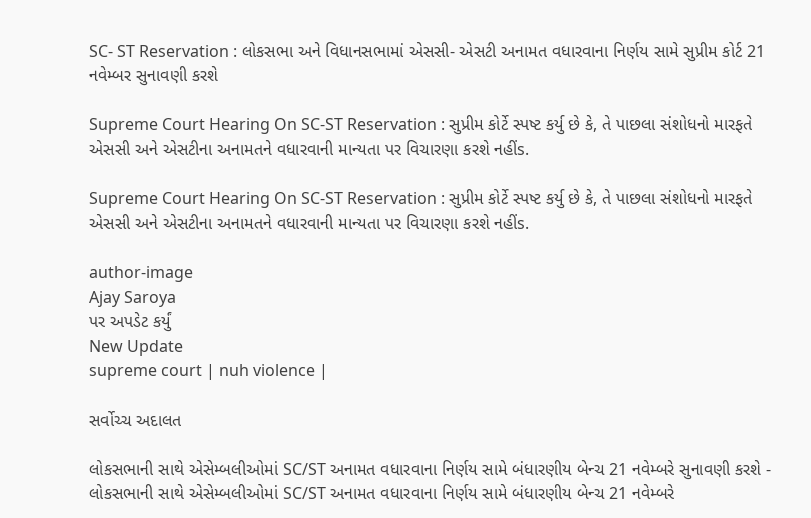SC- ST Reservation : લોકસભા અને વિધાનસભામાં એસસી- એસટી અનામત વધારવાના નિર્ણય સામે સુપ્રીમ કોર્ટ 21 નવેમ્બર સુનાવણી કરશે

Supreme Court Hearing On SC-ST Reservation : સુપ્રીમ કોર્ટે સ્પષ્ટ કર્યુ છે કે, તે પાછલા સંશોધનો મારફતે એસસી અને એસટીના અનામતને વધારવાની માન્યતા પર વિચારણા કરશે નહીંs.

Supreme Court Hearing On SC-ST Reservation : સુપ્રીમ કોર્ટે સ્પષ્ટ કર્યુ છે કે, તે પાછલા સંશોધનો મારફતે એસસી અને એસટીના અનામતને વધારવાની માન્યતા પર વિચારણા કરશે નહીંs.

author-image
Ajay Saroya
પર અપડેટ કર્યું
New Update
supreme court | nuh violence |

સર્વોચ્ચ અદાલત

લોકસભાની સાથે એસેમ્બલીઓમાં SC/ST અનામત વધારવાના નિર્ણય સામે બંધારણીય બેન્ચ 21 નવેમ્બરે સુનાવણી કરશે - લોકસભાની સાથે એસેમ્બલીઓમાં SC/ST અનામત વધારવાના નિર્ણય સામે બંધારણીય બેન્ચ 21 નવેમ્બરે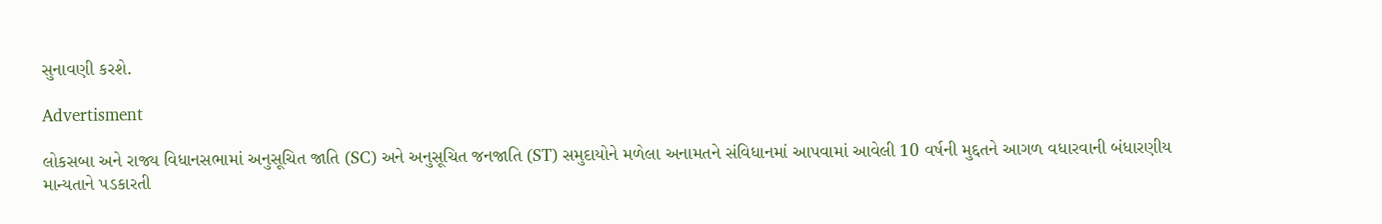સુનાવણી કરશે.

Advertisment

લોકસબા અને રાજ્ય વિધાનસભામાં અનુસૂચિત જાતિ (SC) અને અનુસૂચિત જનજાતિ (ST) સમુદાયોને મળેલા અનામતને સંવિધાનમાં આપવામાં આવેલી 10 વર્ષની મુદ્દતને આગળ વધારવાની બંધારણીય માન્યતાને પડકારતી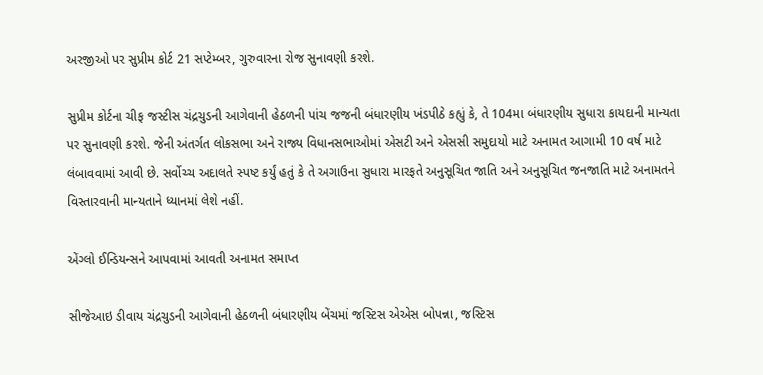અરજીઓ પર સુપ્રીમ કોર્ટ 21 સપ્ટેમ્બર, ગુરુવારના રોજ સુનાવણી કરશે.

સુપ્રીમ કોર્ટના ચીફ જસ્ટીસ ચંદ્રચુડની આગેવાની હેઠળની પાંચ જજની બંધારણીય ખંડપીઠે કહ્યું કે, તે 104મા બંધારણીય સુધારા કાયદાની માન્યતા પર સુનાવણી કરશે. જેની અંતર્ગત લોકસભા અને રાજ્ય વિધાનસભાઓમાં એસટી અને એસસી સમુદાયો માટે અનામત આગામી 10 વર્ષ માટે લંબાવવામાં આવી છે. સર્વોચ્ચ અદાલતે સ્પષ્ટ કર્યું હતું કે તે અગાઉના સુધારા મારફતે અનુસૂચિત જાતિ અને અનુસૂચિત જનજાતિ માટે અનામતને વિસ્તારવાની માન્યતાને ધ્યાનમાં લેશે નહીં.

એંગ્લો ઈન્ડિયન્સને આપવામાં આવતી અનામત સમાપ્ત

સીજેઆઇ ડીવાય ચંદ્રચુડની આગેવાની હેઠળની બંધારણીય બેંચમાં જસ્ટિસ એએસ બોપન્ના, જસ્ટિસ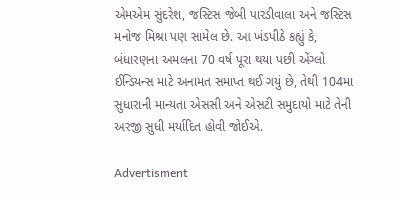એમએમ સુંદરેશ, જસ્ટિસ જેબી પારડીવાલા અને જસ્ટિસ મનોજ મિશ્રા પણ સામેલ છે. આ ખંડપીઠે કહ્યું કે, બંધારણના અમલના 70 વર્ષ પૂરા થયા પછી એંગ્લો ઈન્ડિયન્સ માટે અનામત સમાપ્ત થઈ ગયું છે, તેથી 104મા સુધારાની માન્યતા એસસી અને એસટી સમુદાયો માટે તેની અરજી સુધી મર્યાદિત હોવી જોઈએ.

Advertisment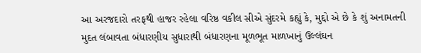આ અરજદારો તરફથી હાજર રહેલા વરિષ્ઠ વકીલ સીએ સુંદરમે કહ્યું કે, મુદ્દો એ છે કે શું અનામતની મુદત લંબાવતા બંધારણીય સુધારાથી બંધારણના મૂળભૂત માળખાનું ઉલ્લંઘન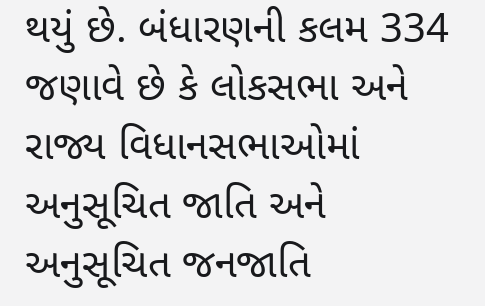થયું છે. બંધારણની કલમ 334 જણાવે છે કે લોકસભા અને રાજ્ય વિધાનસભાઓમાં અનુસૂચિત જાતિ અને અનુસૂચિત જનજાતિ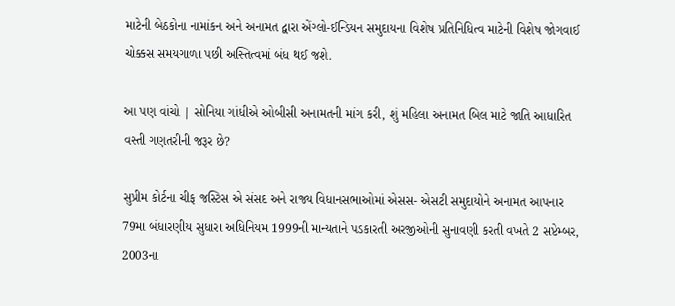માટેની બેઠકોના નામાંકન અને અનામત દ્વારા એંગ્લો-ઈન્ડિયન સમુદાયના વિશેષ પ્રતિનિધિત્વ માટેની વિશેષ જોગવાઈ ચોક્કસ સમયગાળા પછી અસ્તિત્વમાં બંધ થઈ જશે.

આ પણ વાંચો | સોનિયા ગાંધીએ ઓબીસી અનામતની માંગ કરી, શું મહિલા અનામત બિલ માટે જાતિ આધારિત વસ્તી ગણતરીની જરૂર છે?

સુપ્રીમ કોર્ટના ચીફ જસ્ટિસ એ સંસદ અને રાજ્ય વિધાનસભાઓમાં એસસ- એસટી સમુદાયોને અનામત આપનાર 79મા બંધારણીય સુધારા અધિનિયમ 1999ની માન્યતાને પડકારતી અરજીઓની સુનાવણી કરતી વખતે 2 સપ્ટેમ્બર, 2003ના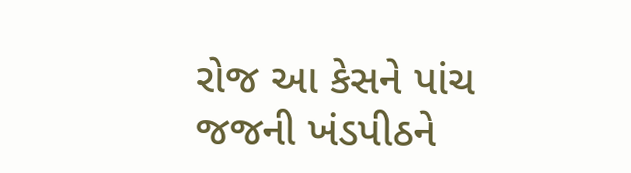રોજ આ કેસને પાંચ જજની ખંડપીઠને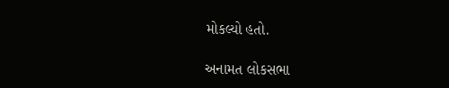મોકલ્યો હતો.

અનામત લોકસભા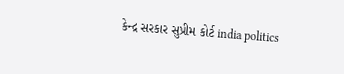કેન્દ્ર સરકાર સુપ્રીમ કોર્ટ india politics